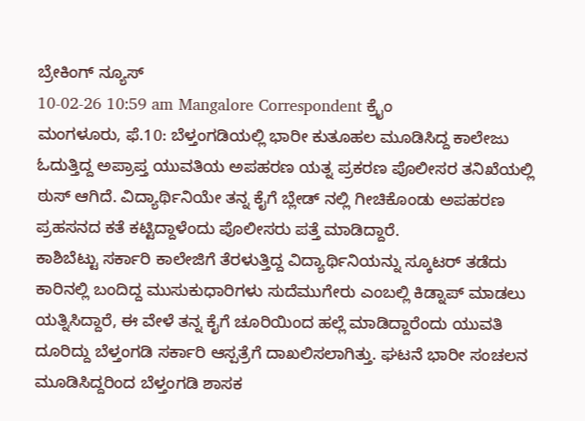ಬ್ರೇಕಿಂಗ್ ನ್ಯೂಸ್
10-02-26 10:59 am Mangalore Correspondent ಕ್ರೈಂ
ಮಂಗಳೂರು, ಫೆ.10: ಬೆಳ್ತಂಗಡಿಯಲ್ಲಿ ಭಾರೀ ಕುತೂಹಲ ಮೂಡಿಸಿದ್ದ ಕಾಲೇಜು ಓದುತ್ತಿದ್ದ ಅಪ್ರಾಪ್ತ ಯುವತಿಯ ಅಪಹರಣ ಯತ್ನ ಪ್ರಕರಣ ಪೊಲೀಸರ ತನಿಖೆಯಲ್ಲಿ ಠುಸ್ ಆಗಿದೆ. ವಿದ್ಯಾರ್ಥಿನಿಯೇ ತನ್ನ ಕೈಗೆ ಬ್ಲೇಡ್ ನಲ್ಲಿ ಗೀಚಿಕೊಂಡು ಅಪಹರಣ ಪ್ರಹಸನದ ಕತೆ ಕಟ್ಟಿದ್ದಾಳೆಂದು ಪೊಲೀಸರು ಪತ್ತೆ ಮಾಡಿದ್ದಾರೆ.
ಕಾಶಿಬೆಟ್ಟು ಸರ್ಕಾರಿ ಕಾಲೇಜಿಗೆ ತೆರಳುತ್ತಿದ್ದ ವಿದ್ಯಾರ್ಥಿನಿಯನ್ನು ಸ್ಕೂಟರ್ ತಡೆದು ಕಾರಿನಲ್ಲಿ ಬಂದಿದ್ದ ಮುಸುಕುಧಾರಿಗಳು ಸುದೆಮುಗೇರು ಎಂಬಲ್ಲಿ ಕಿಡ್ನಾಪ್ ಮಾಡಲು ಯತ್ನಿಸಿದ್ದಾರೆ, ಈ ವೇಳೆ ತನ್ನ ಕೈಗೆ ಚೂರಿಯಿಂದ ಹಲ್ಲೆ ಮಾಡಿದ್ದಾರೆಂದು ಯುವತಿ ದೂರಿದ್ದು ಬೆಳ್ತಂಗಡಿ ಸರ್ಕಾರಿ ಆಸ್ಪತ್ರೆಗೆ ದಾಖಲಿಸಲಾಗಿತ್ತು. ಘಟನೆ ಭಾರೀ ಸಂಚಲನ ಮೂಡಿಸಿದ್ದರಿಂದ ಬೆಳ್ತಂಗಡಿ ಶಾಸಕ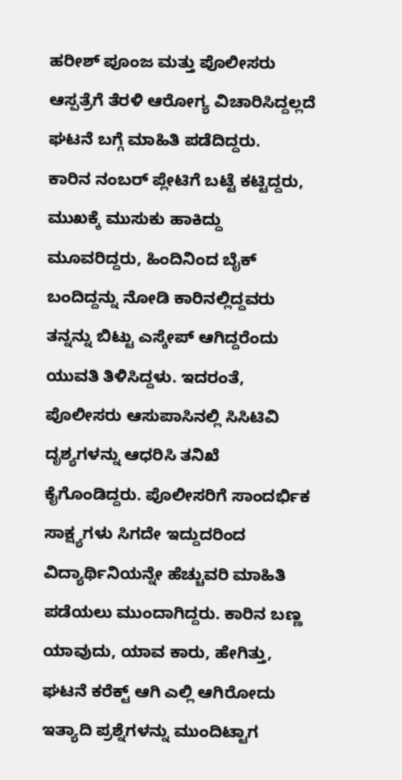ಹರೀಶ್ ಪೂಂಜ ಮತ್ತು ಪೊಲೀಸರು ಆಸ್ಪತ್ರೆಗೆ ತೆರಳಿ ಆರೋಗ್ಯ ವಿಚಾರಿಸಿದ್ದಲ್ಲದೆ ಘಟನೆ ಬಗ್ಗೆ ಮಾಹಿತಿ ಪಡೆದಿದ್ದರು.
ಕಾರಿನ ನಂಬರ್ ಪ್ಲೇಟಿಗೆ ಬಟ್ಟೆ ಕಟ್ಟಿದ್ದರು, ಮುಖಕ್ಕೆ ಮುಸುಕು ಹಾಕಿದ್ದು ಮೂವರಿದ್ದರು, ಹಿಂದಿನಿಂದ ಬೈಕ್ ಬಂದಿದ್ದನ್ನು ನೋಡಿ ಕಾರಿನಲ್ಲಿದ್ದವರು ತನ್ನನ್ನು ಬಿಟ್ಟು ಎಸ್ಕೇಪ್ ಆಗಿದ್ದರೆಂದು ಯುವತಿ ತಿಳಿಸಿದ್ದಳು. ಇದರಂತೆ, ಪೊಲೀಸರು ಆಸುಪಾಸಿನಲ್ಲಿ ಸಿಸಿಟಿವಿ ದೃಶ್ಯಗಳನ್ನು ಆಧರಿಸಿ ತನಿಖೆ ಕೈಗೊಂಡಿದ್ದರು. ಪೊಲೀಸರಿಗೆ ಸಾಂದರ್ಭಿಕ ಸಾಕ್ಷ್ಯಗಳು ಸಿಗದೇ ಇದ್ದುದರಿಂದ ವಿದ್ಯಾರ್ಥಿನಿಯನ್ನೇ ಹೆಚ್ಚುವರಿ ಮಾಹಿತಿ ಪಡೆಯಲು ಮುಂದಾಗಿದ್ದರು. ಕಾರಿನ ಬಣ್ಣ ಯಾವುದು, ಯಾವ ಕಾರು, ಹೇಗಿತ್ತು, ಘಟನೆ ಕರೆಕ್ಟ್ ಆಗಿ ಎಲ್ಲಿ ಆಗಿರೋದು ಇತ್ಯಾದಿ ಪ್ರಶ್ನೆಗಳನ್ನು ಮುಂದಿಟ್ಟಾಗ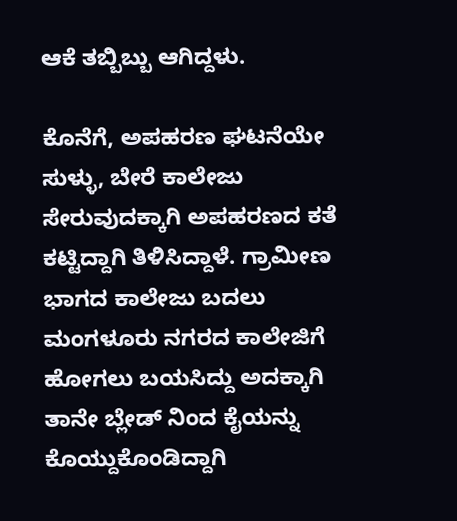ಆಕೆ ತಬ್ಬಿಬ್ಬು ಆಗಿದ್ದಳು.

ಕೊನೆಗೆ, ಅಪಹರಣ ಘಟನೆಯೇ ಸುಳ್ಳು, ಬೇರೆ ಕಾಲೇಜು ಸೇರುವುದಕ್ಕಾಗಿ ಅಪಹರಣದ ಕತೆ ಕಟ್ಟಿದ್ದಾಗಿ ತಿಳಿಸಿದ್ದಾಳೆ. ಗ್ರಾಮೀಣ ಭಾಗದ ಕಾಲೇಜು ಬದಲು ಮಂಗಳೂರು ನಗರದ ಕಾಲೇಜಿಗೆ ಹೋಗಲು ಬಯಸಿದ್ದು ಅದಕ್ಕಾಗಿ ತಾನೇ ಬ್ಲೇಡ್ ನಿಂದ ಕೈಯನ್ನು ಕೊಯ್ದುಕೊಂಡಿದ್ದಾಗಿ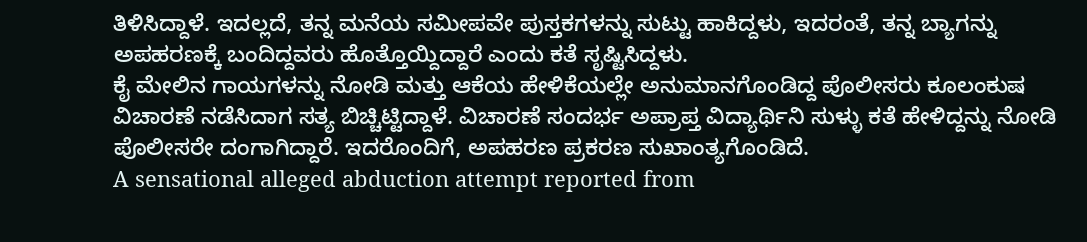ತಿಳಿಸಿದ್ದಾಳೆ. ಇದಲ್ಲದೆ, ತನ್ನ ಮನೆಯ ಸಮೀಪವೇ ಪುಸ್ತಕಗಳನ್ನು ಸುಟ್ಟು ಹಾಕಿದ್ದಳು, ಇದರಂತೆ, ತನ್ನ ಬ್ಯಾಗನ್ನು ಅಪಹರಣಕ್ಕೆ ಬಂದಿದ್ದವರು ಹೊತ್ತೊಯ್ದಿದ್ದಾರೆ ಎಂದು ಕತೆ ಸೃಷ್ಟಿಸಿದ್ದಳು.
ಕೈ ಮೇಲಿನ ಗಾಯಗಳನ್ನು ನೋಡಿ ಮತ್ತು ಆಕೆಯ ಹೇಳಿಕೆಯಲ್ಲೇ ಅನುಮಾನಗೊಂಡಿದ್ದ ಪೊಲೀಸರು ಕೂಲಂಕುಷ ವಿಚಾರಣೆ ನಡೆಸಿದಾಗ ಸತ್ಯ ಬಿಚ್ಚಿಟ್ಟಿದ್ದಾಳೆ. ವಿಚಾರಣೆ ಸಂದರ್ಭ ಅಪ್ರಾಪ್ತ ವಿದ್ಯಾರ್ಥಿನಿ ಸುಳ್ಳು ಕತೆ ಹೇಳಿದ್ದನ್ನು ನೋಡಿ ಪೊಲೀಸರೇ ದಂಗಾಗಿದ್ದಾರೆ. ಇದರೊಂದಿಗೆ, ಅಪಹರಣ ಪ್ರಕರಣ ಸುಖಾಂತ್ಯಗೊಂಡಿದೆ.
A sensational alleged abduction attempt reported from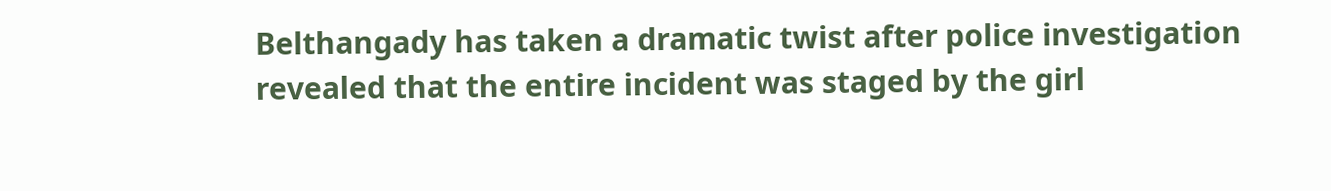Belthangady has taken a dramatic twist after police investigation revealed that the entire incident was staged by the girl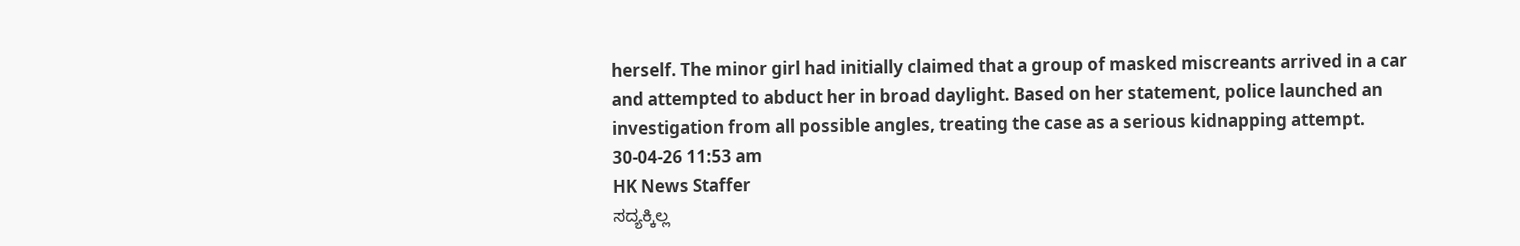herself. The minor girl had initially claimed that a group of masked miscreants arrived in a car and attempted to abduct her in broad daylight. Based on her statement, police launched an investigation from all possible angles, treating the case as a serious kidnapping attempt.
30-04-26 11:53 am
HK News Staffer
ಸದ್ಯಕ್ಕಿಲ್ಲ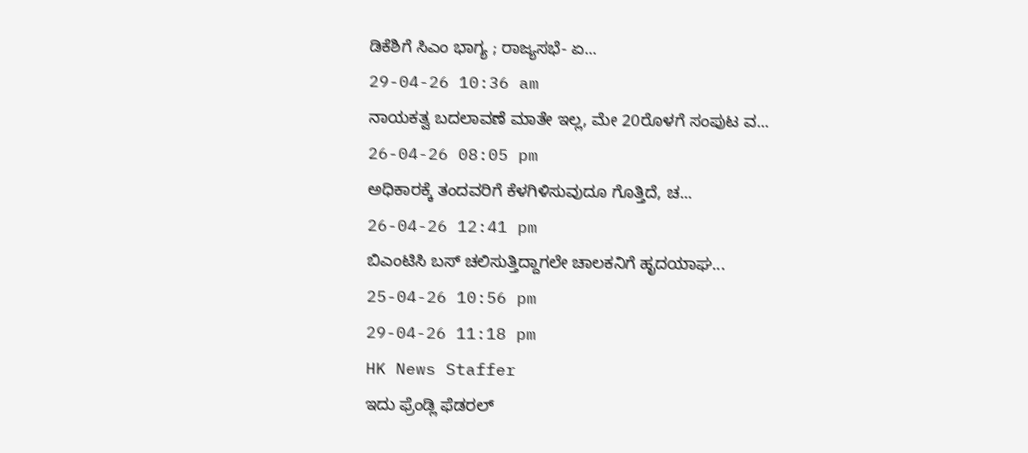ಡಿಕೆಶಿಗೆ ಸಿಎಂ ಭಾಗ್ಯ ; ರಾಜ್ಯಸಭೆ- ಏ...
29-04-26 10:36 am
ನಾಯಕತ್ವ ಬದಲಾವಣೆ ಮಾತೇ ಇಲ್ಲ, ಮೇ 20ರೊಳಗೆ ಸಂಪುಟ ವ...
26-04-26 08:05 pm
ಅಧಿಕಾರಕ್ಕೆ ತಂದವರಿಗೆ ಕೆಳಗಿಳಿಸುವುದೂ ಗೊತ್ತಿದೆ, ಚ...
26-04-26 12:41 pm
ಬಿಎಂಟಿಸಿ ಬಸ್ ಚಲಿಸುತ್ತಿದ್ದಾಗಲೇ ಚಾಲಕನಿಗೆ ಹೃದಯಾಘ...
25-04-26 10:56 pm
29-04-26 11:18 pm
HK News Staffer
ಇದು ಫ್ರೆಂಡ್ಲಿ ಫೆಡರಲ್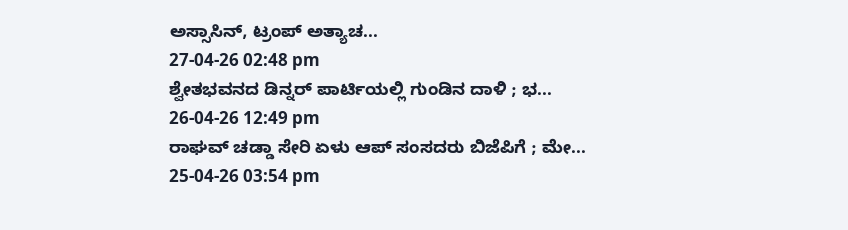ಅಸ್ಸಾಸಿನ್, ಟ್ರಂಪ್ ಅತ್ಯಾಚ...
27-04-26 02:48 pm
ಶ್ವೇತಭವನದ ಡಿನ್ನರ್ ಪಾರ್ಟಿಯಲ್ಲಿ ಗುಂಡಿನ ದಾಳಿ ; ಭ...
26-04-26 12:49 pm
ರಾಘವ್ ಚಡ್ಡಾ ಸೇರಿ ಏಳು ಆಪ್ ಸಂಸದರು ಬಿಜೆಪಿಗೆ ; ಮೇ...
25-04-26 03:54 pm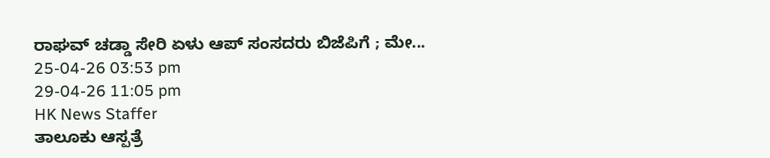ರಾಘವ್ ಚಡ್ಡಾ ಸೇರಿ ಏಳು ಆಪ್ ಸಂಸದರು ಬಿಜೆಪಿಗೆ ; ಮೇ...
25-04-26 03:53 pm
29-04-26 11:05 pm
HK News Staffer
ತಾಲೂಕು ಆಸ್ಪತ್ರೆ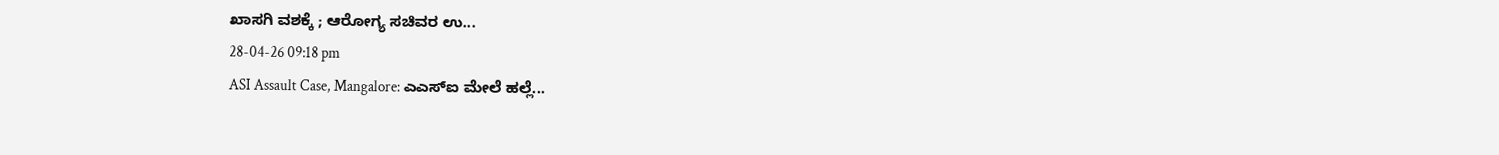ಖಾಸಗಿ ವಶಕ್ಕೆ ; ಆರೋಗ್ಯ ಸಚಿವರ ಉ...
28-04-26 09:18 pm
ASI Assault Case, Mangalore: ಎಎಸ್ಐ ಮೇಲೆ ಹಲ್ಲೆ...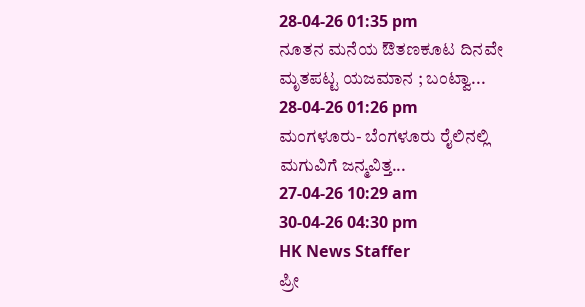28-04-26 01:35 pm
ನೂತನ ಮನೆಯ ಔತಣಕೂಟ ದಿನವೇ ಮೃತಪಟ್ಟ ಯಜಮಾನ ; ಬಂಟ್ವಾ...
28-04-26 01:26 pm
ಮಂಗಳೂರು- ಬೆಂಗಳೂರು ರೈಲಿನಲ್ಲಿ ಮಗುವಿಗೆ ಜನ್ಮವಿತ್ತ...
27-04-26 10:29 am
30-04-26 04:30 pm
HK News Staffer
ಪ್ರೀ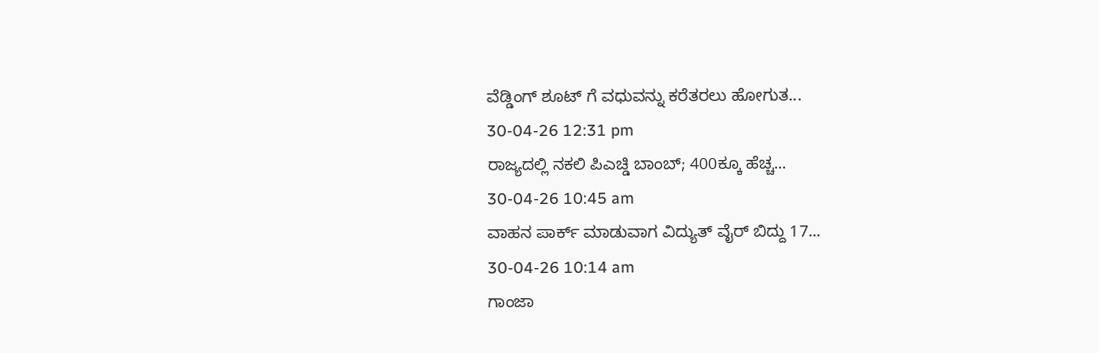ವೆಡ್ಡಿಂಗ್ ಶೂಟ್ ಗೆ ವಧುವನ್ನು ಕರೆತರಲು ಹೋಗುತ...
30-04-26 12:31 pm
ರಾಜ್ಯದಲ್ಲಿ ನಕಲಿ ಪಿಎಚ್ಡಿ ಬಾಂಬ್; 400ಕ್ಕೂ ಹೆಚ್ಚ...
30-04-26 10:45 am
ವಾಹನ ಪಾರ್ಕ್ ಮಾಡುವಾಗ ವಿದ್ಯುತ್ ವೈರ್ ಬಿದ್ದು 17...
30-04-26 10:14 am
ಗಾಂಜಾ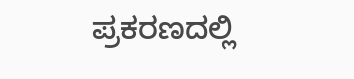ಪ್ರಕರಣದಲ್ಲಿ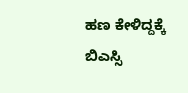ಹಣ ಕೇಳಿದ್ದಕ್ಕೆ ಬಿಎಸ್ಸಿ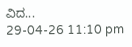ವಿದ...
29-04-26 11:10 pm